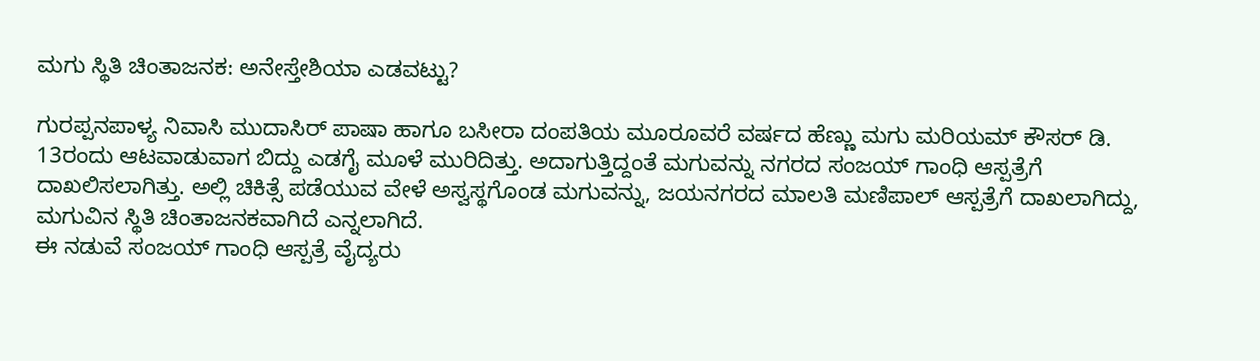ಮಗು ಸ್ಥಿತಿ ಚಿಂತಾಜನಕ: ಅನೇಸ್ತೇಶಿಯಾ ಎಡವಟ್ಟು?

ಗುರಪ್ಪನಪಾಳ್ಯ ನಿವಾಸಿ ಮುದಾಸಿರ್ ಪಾಷಾ ಹಾಗೂ ಬಸೀರಾ ದಂಪತಿಯ ಮೂರೂವರೆ ವರ್ಷದ ಹೆಣ್ಣು ಮಗು ಮರಿಯಮ್ ಕೌಸರ್ ಡಿ. 13ರಂದು ಆಟವಾಡುವಾಗ ಬಿದ್ದು ಎಡಗೈ ಮೂಳೆ ಮುರಿದಿತ್ತು. ಅದಾಗುತ್ತಿದ್ದಂತೆ ಮಗುವನ್ನು ನಗರದ ಸಂಜಯ್ ಗಾಂಧಿ ಆಸ್ಪತ್ರೆಗೆ ದಾಖಲಿಸಲಾಗಿತ್ತು. ಅಲ್ಲಿ ಚಿಕಿತ್ಸೆ ಪಡೆಯುವ ವೇಳೆ ಅಸ್ವಸ್ಥಗೊಂಡ ಮಗುವನ್ನು, ಜಯನಗರದ ಮಾಲತಿ ಮಣಿಪಾಲ್ ಆಸ್ಪತ್ರೆಗೆ ದಾಖಲಾಗಿದ್ದು, ಮಗುವಿನ ಸ್ಥಿತಿ ಚಿಂತಾಜನಕವಾಗಿದೆ ಎನ್ನಲಾಗಿದೆ.
ಈ ನಡುವೆ ಸಂಜಯ್ ಗಾಂಧಿ ಆಸ್ಪತ್ರೆ ವೈದ್ಯರು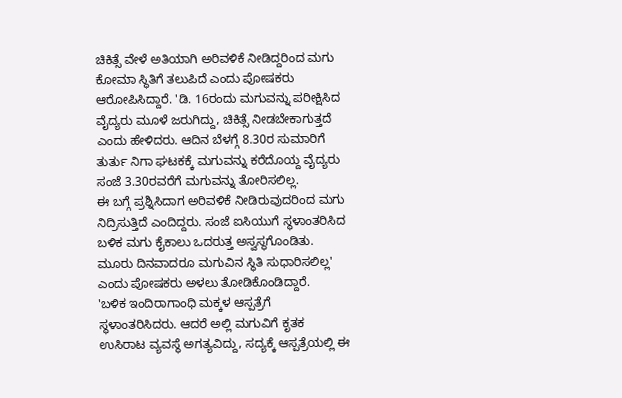ಚಿಕಿತ್ಸೆ ವೇಳೆ ಅತಿಯಾಗಿ ಅರಿವಳಿಕೆ ನೀಡಿದ್ದರಿಂದ ಮಗು ಕೋಮಾ ಸ್ಥಿತಿಗೆ ತಲುಪಿದೆ ಎಂದು ಪೋಷಕರು ಆರೋಪಿಸಿದ್ದಾರೆ. 'ಡಿ. 16ರಂದು ಮಗುವನ್ನು ಪರೀಕ್ಷಿಸಿದ ವೈದ್ಯರು ಮೂಳೆ ಜರುಗಿದ್ದು, ಚಿಕಿತ್ಸೆ ನೀಡಬೇಕಾಗುತ್ತದೆ ಎಂದು ಹೇಳಿದರು. ಆದಿನ ಬೆಳಗ್ಗೆ 8.30ರ ಸುಮಾರಿಗೆ ತುರ್ತು ನಿಗಾ ಘಟಕಕ್ಕೆ ಮಗುವನ್ನು ಕರೆದೊಯ್ದ ವೈದ್ಯರು ಸಂಜೆ 3.30ರವರೆಗೆ ಮಗುವನ್ನು ತೋರಿಸಲಿಲ್ಲ.
ಈ ಬಗ್ಗೆ ಪ್ರಶ್ನಿಸಿದಾಗ ಅರಿವಳಿಕೆ ನೀಡಿರುವುದರಿಂದ ಮಗು ನಿದ್ರಿಸುತ್ತಿದೆ ಎಂದಿದ್ದರು. ಸಂಜೆ ಐಸಿಯುಗೆ ಸ್ಥಳಾಂತರಿಸಿದ ಬಳಿಕ ಮಗು ಕೈಕಾಲು ಒದರುತ್ತ ಅಸ್ವಸ್ಥಗೊಂಡಿತು. ಮೂರು ದಿನವಾದರೂ ಮಗುವಿನ ಸ್ಥಿತಿ ಸುಧಾರಿಸಲಿಲ್ಲ' ಎಂದು ಪೋಷಕರು ಅಳಲು ತೋಡಿಕೊಂಡಿದ್ದಾರೆ.
'ಬಳಿಕ ಇಂದಿರಾಗಾಂಧಿ ಮಕ್ಕಳ ಆಸ್ಪತ್ರೆಗೆ ಸ್ಥಳಾಂತರಿಸಿದರು. ಆದರೆ ಅಲ್ಲಿ ಮಗುವಿಗೆ ಕೃತಕ ಉಸಿರಾಟ ವ್ಯವಸ್ಥೆ ಅಗತ್ಯವಿದ್ದು, ಸದ್ಯಕ್ಕೆ ಆಸ್ಪತ್ರೆಯಲ್ಲಿ ಈ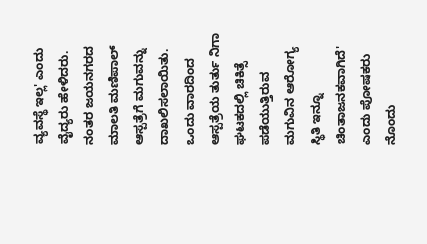ವ್ಯವಸ್ಥೆ ಇಲ್ಲ' ಎಂದು ವೈದ್ಯರು ಹೇಳಿದರು. ನಂತರ ಜಯನಗರದ ಮಾಲತಿ ಮಣಿಪಾಲ್ ಆಸ್ಪತ್ರೆಗೆ ಮಗುವನ್ನು ದಾಖಲಿಸಲಾಯಿತು. ಒಂದು ವಾರದಿಂದ ಆಸ್ಪತ್ರೆಯ ತುರ್ತು ನಿಗಾ ಘಟಕದಲ್ಲಿ ಚಿಕಿತ್ಸೆ ಪಡೆಯುತ್ತಿರುವ ಮಗುವಿನ ಆರೋಗ್ಯ ಸ್ಥಿತಿ ಇನ್ನೂ ಚಿಂತಾಜನಕವಾಗಿದೆ' ಎಂದು ಪೋಷಕರು ನೊಂದು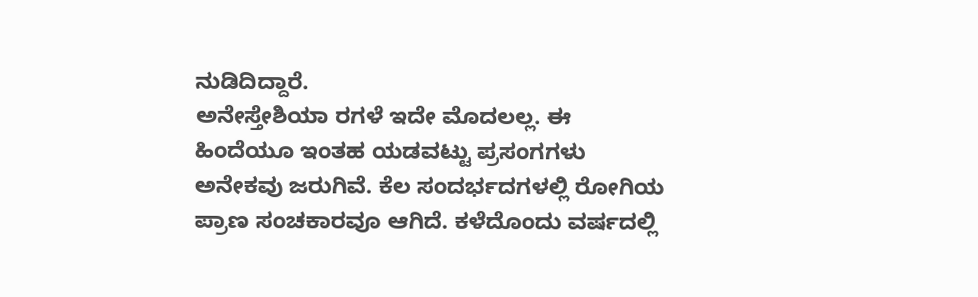ನುಡಿದಿದ್ದಾರೆ.
ಅನೇಸ್ತೇಶಿಯಾ ರಗಳೆ ಇದೇ ಮೊದಲಲ್ಲ. ಈ ಹಿಂದೆಯೂ ಇಂತಹ ಯಡವಟ್ಟು ಪ್ರಸಂಗಗಳು ಅನೇಕವು ಜರುಗಿವೆ. ಕೆಲ ಸಂದರ್ಭದಗಳಲ್ಲಿ ರೋಗಿಯ ಪ್ರಾಣ ಸಂಚಕಾರವೂ ಆಗಿದೆ. ಕಳೆದೊಂದು ವರ್ಷದಲ್ಲಿ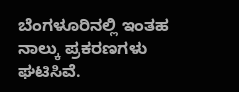ಬೆಂಗಳೂರಿನಲ್ಲಿ ಇಂತಹ ನಾಲ್ಕು ಪ್ರಕರಣಗಳು ಘಟಿಸಿವೆ.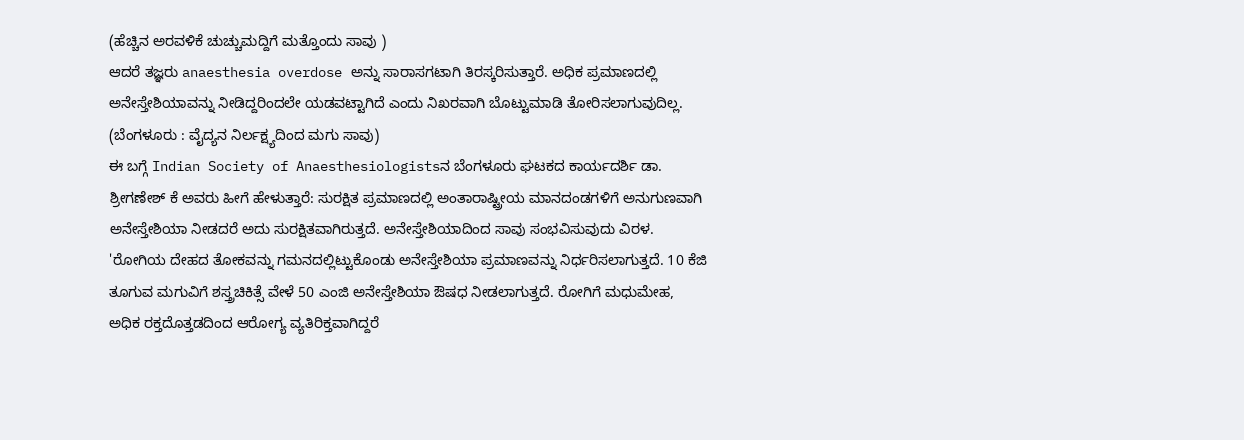(ಹೆಚ್ಚಿನ ಅರವಳಿಕೆ ಚುಚ್ಚುಮದ್ದಿಗೆ ಮತ್ತೊಂದು ಸಾವು )
ಆದರೆ ತಜ್ಞರು anaesthesia overdose ಅನ್ನು ಸಾರಾಸಗಟಾಗಿ ತಿರಸ್ಕರಿಸುತ್ತಾರೆ. ಅಧಿಕ ಪ್ರಮಾಣದಲ್ಲಿ ಅನೇಸ್ತೇಶಿಯಾವನ್ನು ನೀಡಿದ್ದರಿಂದಲೇ ಯಡವಟ್ಟಾಗಿದೆ ಎಂದು ನಿಖರವಾಗಿ ಬೊಟ್ಟುಮಾಡಿ ತೋರಿಸಲಾಗುವುದಿಲ್ಲ. (ಬೆಂಗಳೂರು : ವೈದ್ಯನ ನಿರ್ಲಕ್ಷ್ಯದಿಂದ ಮಗು ಸಾವು)
ಈ ಬಗ್ಗೆ Indian Society of Anaesthesiologistsನ ಬೆಂಗಳೂರು ಘಟಕದ ಕಾರ್ಯದರ್ಶಿ ಡಾ. ಶ್ರೀಗಣೇಶ್ ಕೆ ಅವರು ಹೀಗೆ ಹೇಳುತ್ತಾರೆ: ಸುರಕ್ಷಿತ ಪ್ರಮಾಣದಲ್ಲಿ ಅಂತಾರಾಷ್ಟ್ರೀಯ ಮಾನದಂಡಗಳಿಗೆ ಅನುಗುಣವಾಗಿ ಅನೇಸ್ತೇಶಿಯಾ ನೀಡದರೆ ಅದು ಸುರಕ್ಷಿತವಾಗಿರುತ್ತದೆ. ಅನೇಸ್ತೇಶಿಯಾದಿಂದ ಸಾವು ಸಂಭವಿಸುವುದು ವಿರಳ.
'ರೋಗಿಯ ದೇಹದ ತೋಕವನ್ನು ಗಮನದಲ್ಲಿಟ್ಟುಕೊಂಡು ಅನೇಸ್ತೇಶಿಯಾ ಪ್ರಮಾಣವನ್ನು ನಿರ್ಧರಿಸಲಾಗುತ್ತದೆ. 10 ಕೆಜಿ ತೂಗುವ ಮಗುವಿಗೆ ಶಸ್ತ್ರಚಿಕಿತ್ಸೆ ವೇಳೆ 50 ಎಂಜಿ ಅನೇಸ್ತೇಶಿಯಾ ಔಷಧ ನೀಡಲಾಗುತ್ತದೆ. ರೋಗಿಗೆ ಮಧುಮೇಹ, ಅಧಿಕ ರಕ್ತದೊತ್ತಡದಿಂದ ಆರೋಗ್ಯ ವ್ಯತಿರಿಕ್ತವಾಗಿದ್ದರೆ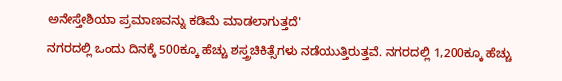ಅನೇಸ್ತೇಶಿಯಾ ಪ್ರಮಾಣವನ್ನು ಕಡಿಮೆ ಮಾಡಲಾಗುತ್ತದೆ'
ನಗರದಲ್ಲಿ ಒಂದು ದಿನಕ್ಕೆ 500ಕ್ಕೂ ಹೆಚ್ಚು ಶಸ್ತ್ರಚಿಕಿತ್ಸೆಗಳು ನಡೆಯುತ್ತಿರುತ್ತವೆ. ನಗರದಲ್ಲಿ 1,200ಕ್ಕೂ ಹೆಚ್ಚು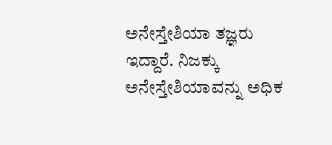ಅನೇಸ್ತೇಶಿಯಾ ತಜ್ಞರು ಇದ್ದಾರೆ. ನಿಜಕ್ಕು ಅನೇಸ್ತೇಶಿಯಾವನ್ನು ಅಧಿಕ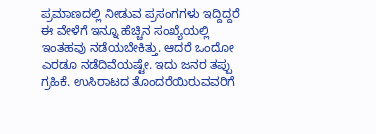ಪ್ರಮಾಣದಲ್ಲಿ ನೀಡುವ ಪ್ರಸಂಗಗಳು ಇದ್ದಿದ್ದರೆ ಈ ವೇಳೆಗೆ ಇನ್ನೂ ಹೆಚ್ಚಿನ ಸಂಖ್ಯೆಯಲ್ಲಿ ಇಂತಹವು ನಡೆಯಬೇಕಿತ್ತು. ಆದರೆ ಒಂದೋ ಎರಡೂ ನಡೆದಿವೆಯಷ್ಟೇ. ಇದು ಜನರ ತಪ್ಪು ಗ್ರಹಿಕೆ. ಉಸಿರಾಟದ ತೊಂದರೆಯಿರುವವರಿಗೆ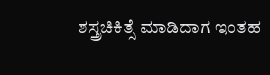ಶಸ್ತ್ರಚಿಕಿತ್ಸೆ ಮಾಡಿದಾಗ ಇಂತಹ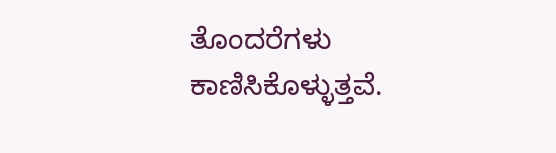ತೊಂದರೆಗಳು ಕಾಣಿಸಿಕೊಳ್ಳುತ್ತವೆ.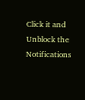Click it and Unblock the Notifications